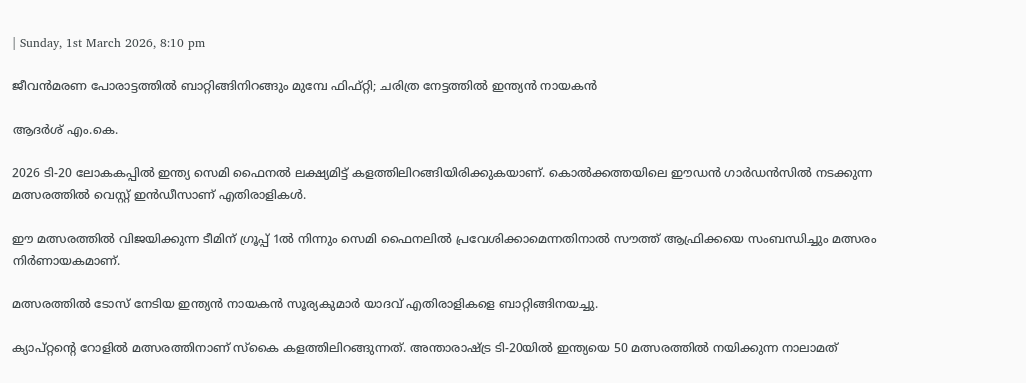| Sunday, 1st March 2026, 8:10 pm

ജീവന്‍മരണ പോരാട്ടത്തില്‍ ബാറ്റിങ്ങിനിറങ്ങും മുമ്പേ ഫിഫ്റ്റി; ചരിത്ര നേട്ടത്തില്‍ ഇന്ത്യന്‍ നായകന്‍

ആദർശ് എം.കെ.

2026 ടി-20 ലോകകപ്പില്‍ ഇന്ത്യ സെമി ഫൈനല്‍ ലക്ഷ്യമിട്ട് കളത്തിലിറങ്ങിയിരിക്കുകയാണ്. കൊല്‍ക്കത്തയിലെ ഈഡന്‍ ഗാര്‍ഡന്‍സില്‍ നടക്കുന്ന മത്സരത്തില്‍ വെസ്റ്റ് ഇന്‍ഡീസാണ് എതിരാളികള്‍.

ഈ മത്സരത്തില്‍ വിജയിക്കുന്ന ടീമിന് ഗ്രൂപ്പ് 1ല്‍ നിന്നും സെമി ഫൈനലില്‍ പ്രവേശിക്കാമെന്നതിനാല്‍ സൗത്ത് ആഫ്രിക്കയെ സംബന്ധിച്ചും മത്സരം നിര്‍ണായകമാണ്.

മത്സരത്തില്‍ ടോസ് നേടിയ ഇന്ത്യന്‍ നായകന്‍ സൂര്യകുമാര്‍ യാദവ് എതിരാളികളെ ബാറ്റിങ്ങിനയച്ചു.

ക്യാപ്റ്റന്റെ റോളില്‍ മത്സരത്തിനാണ് സ്‌കൈ കളത്തിലിറങ്ങുന്നത്. അന്താരാഷ്ട്ര ടി-20യില്‍ ഇന്ത്യയെ 50 മത്സരത്തില്‍ നയിക്കുന്ന നാലാമത്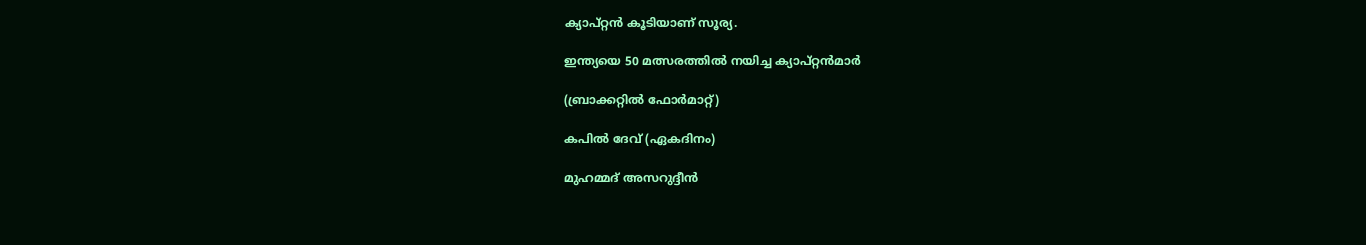ക്യാപ്റ്റന്‍ കൂടിയാണ് സൂര്യ.

ഇന്ത്യയെ 50 മത്സരത്തില്‍ നയിച്ച ക്യാപ്റ്റന്‍മാര്‍

(ബ്രാക്കറ്റില്‍ ഫോര്‍മാറ്റ്)

കപില്‍ ദേവ് (ഏകദിനം)

മുഹമ്മദ് അസറുദ്ദീന്‍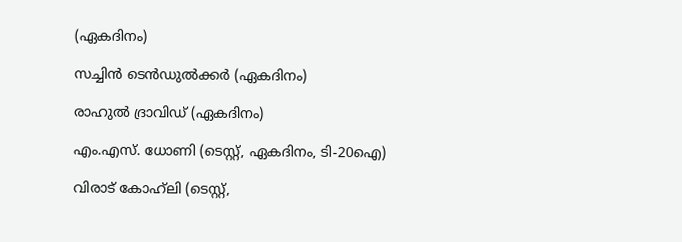(ഏകദിനം)

സച്ചിന്‍ ടെന്‍ഡുല്‍ക്കര്‍ (ഏകദിനം)

രാഹുല്‍ ദ്രാവിഡ് (ഏകദിനം)

എം.എസ്. ധോണി (ടെസ്റ്റ്, ഏകദിനം, ടി-20ഐ)

വിരാട് കോഹ്‌ലി (ടെസ്റ്റ്,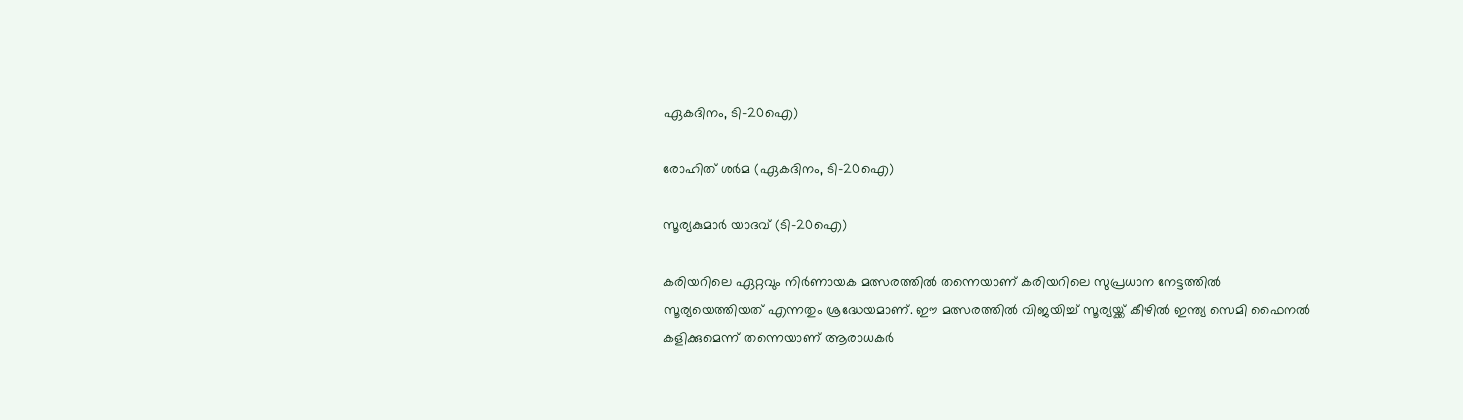ഏകദിനം, ടി-20ഐ)

രോഹിത് ശര്‍മ (ഏകദിനം, ടി-20ഐ)

സൂര്യകുമാര്‍ യാദവ് (ടി-20ഐ)

കരിയറിലെ ഏറ്റവും നിര്‍ണായക മത്സരത്തില്‍ തന്നെയാണ് കരിയറിലെ സുപ്രധാന നേട്ടത്തില്‍ സൂര്യയെത്തിയത് എന്നതും ശ്രദ്ധേയമാണ്. ഈ മത്സരത്തില്‍ വിജയിച്ച് സൂര്യയ്ക്ക് കീഴില്‍ ഇന്ത്യ സെമി ഫൈനല്‍ കളിക്കുമെന്ന് തന്നെയാണ് ആരാധകര്‍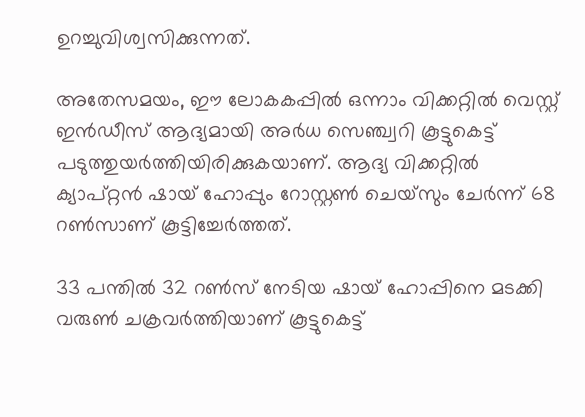ഉറച്ചുവിശ്വസിക്കുന്നത്.

അതേസമയം, ഈ ലോകകപ്പില്‍ ഒന്നാം വിക്കറ്റില്‍ വെസ്റ്റ് ഇന്‍ഡീസ് ആദ്യമായി അര്‍ധ സെഞ്ച്വറി കൂട്ടുകെട്ട് പടുത്തുയര്‍ത്തിയിരിക്കുകയാണ്. ആദ്യ വിക്കറ്റില്‍ ക്യാപ്റ്റന്‍ ഷായ് ഹോപ്പും റോസ്റ്റണ്‍ ചെയ്‌സും ചേര്‍ന്ന് 68 റണ്‍സാണ് കൂട്ടിച്ചേര്‍ത്തത്.

33 പന്തില്‍ 32 റണ്‍സ് നേടിയ ഷായ് ഹോപ്പിനെ മടക്കി വരുണ്‍ ചക്രവര്‍ത്തിയാണ് കൂട്ടുകെട്ട്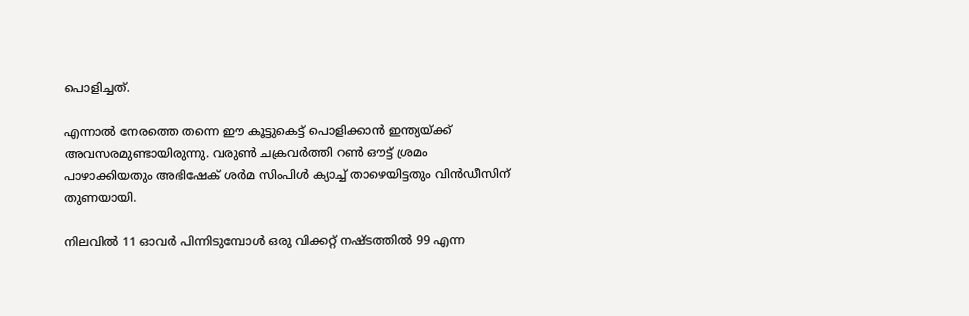പൊളിച്ചത്.

എന്നാല്‍ നേരത്തെ തന്നെ ഈ കൂട്ടുകെട്ട് പൊളിക്കാന്‍ ഇന്ത്യയ്ക്ക് അവസരമുണ്ടായിരുന്നു. വരുണ്‍ ചക്രവര്‍ത്തി റണ്‍ ഔട്ട് ശ്രമം പാഴാക്കിയതും അഭിഷേക് ശര്‍മ സിംപിള്‍ ക്യാച്ച് താഴെയിട്ടതും വിന്‍ഡീസിന് തുണയായി.

നിലവില്‍ 11 ഓവര്‍ പിന്നിടുമ്പോള്‍ ഒരു വിക്കറ്റ് നഷ്ടത്തില്‍ 99 എന്ന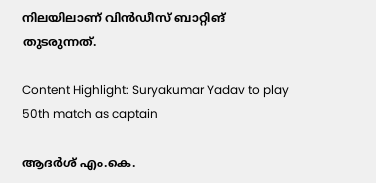നിലയിലാണ് വിന്‍ഡീസ് ബാറ്റിങ് തുടരുന്നത്.

Content Highlight: Suryakumar Yadav to play 50th match as captain

ആദർശ് എം.കെ.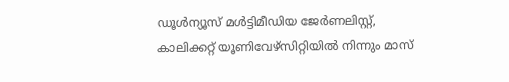ഡൂള്‍ന്യൂസ് മള്‍ട്ടിമീഡിയ ജേര്‍ണലിസ്റ്റ്, കാലിക്കറ്റ് യൂണിവേഴ്സിറ്റിയില്‍ നിന്നും മാസ്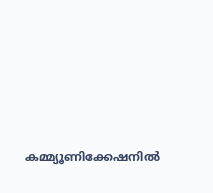കമ്മ്യൂണിക്കേഷനില്‍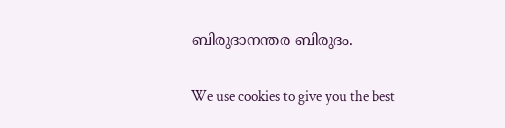ബിരുദാനന്തര ബിരുദം.

We use cookies to give you the best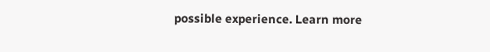possible experience. Learn more